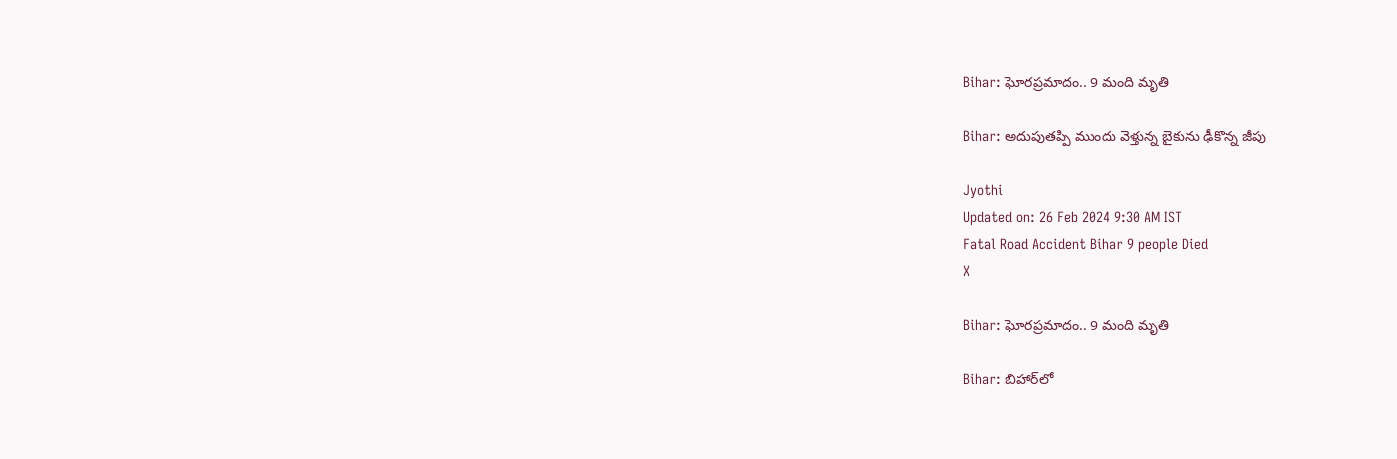Bihar: ఘోరప్రమాదం.. 9 మంది మృతి

Bihar: అదుపుతప్పి ముందు వెళ్తున్న బైకును ఢీకొన్న జీపు

Jyothi
Updated on: 26 Feb 2024 9:30 AM IST
Fatal Road Accident Bihar 9 people Died
X

Bihar: ఘోరప్రమాదం.. 9 మంది మృతి

Bihar: బిహార్‌లో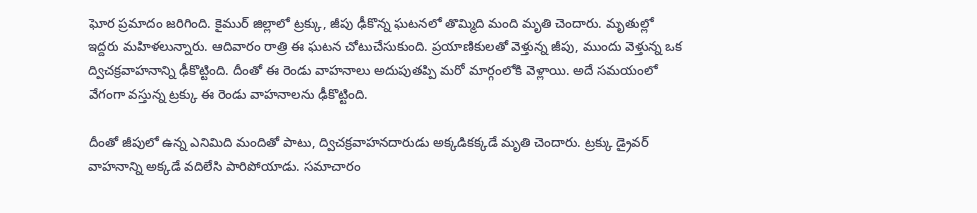ఘోర ప్రమాదం జరిగింది. కైముర్‌ జిల్లాలో ట్రక్కు, జీపు ఢీకొన్న ఘటనలో తొమ్మిది మంది మృతి చెందారు. మృతుల్లో ఇద్దరు మహిళలున్నారు. ఆదివారం రాత్రి ఈ ఘటన చోటుచేసుకుంది. ప్రయాణికులతో వెళ్తున్న జీపు, ముందు వెళ్తున్న ఒక ద్విచక్రవాహనాన్ని ఢీకొట్టింది. దీంతో ఈ రెండు వాహనాలు అదుపుతప్పి మరో మార్గంలోకి వెళ్లాయి. అదే సమయంలో వేగంగా వస్తున్న ట్రక్కు ఈ రెండు వాహనాలను ఢీకొట్టింది.

దీంతో జీపులో ఉన్న ఎనిమిది మందితో పాటు, ద్విచక్రవాహనదారుడు అక్కడికక్కడే మృతి చెందారు. ట్రక్కు డ్రైవర్‌ వాహనాన్ని అక్కడే వదిలేసి పారిపోయాడు. సమాచారం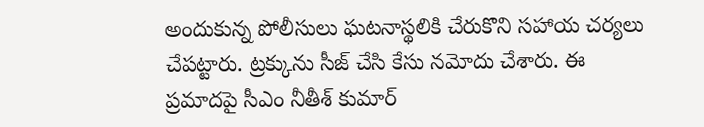అందుకున్న పోలీసులు ఘటనాస్థలికి చేరుకొని సహాయ చర్యలు చేపట్టారు. ట్రక్కును సీజ్‌ చేసి కేసు నమోదు చేశారు. ఈ ప్రమాదపై సీఎం నీతీశ్‌ కుమార్‌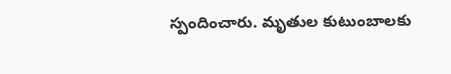స్పందించారు. మృతుల కుటుంబాలకు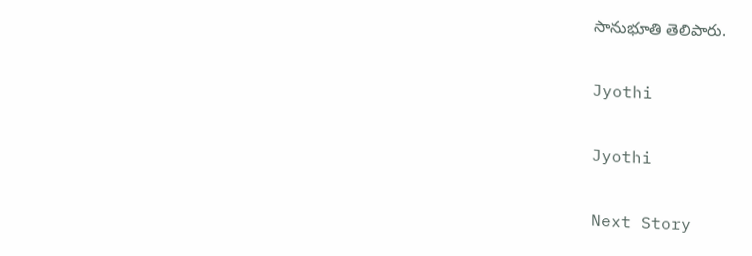సానుభూతి తెలిపారు.

Jyothi

Jyothi

Next Story